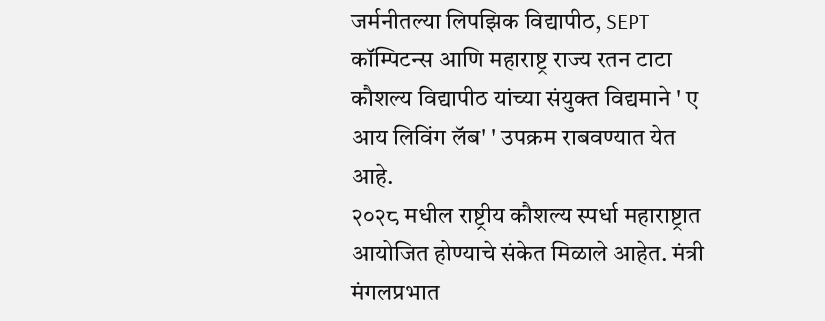जर्मनीतल्या लिपझिक विद्यापीठ, SEPT कॉम्पिटन्स आणि महाराष्ट्र राज्य रतन टाटा कौशल्य विद्यापीठ यांच्या संयुक्त विद्यमाने ' ए आय लिविंग लॅब' ' उपक्रम राबवण्यात येत आहे.
२०२८ मधील राष्ट्रीय कौशल्य स्पर्धा महाराष्ट्रात आयोजित होण्याचे संकेत मिळाले आहेत. मंत्री मंगलप्रभात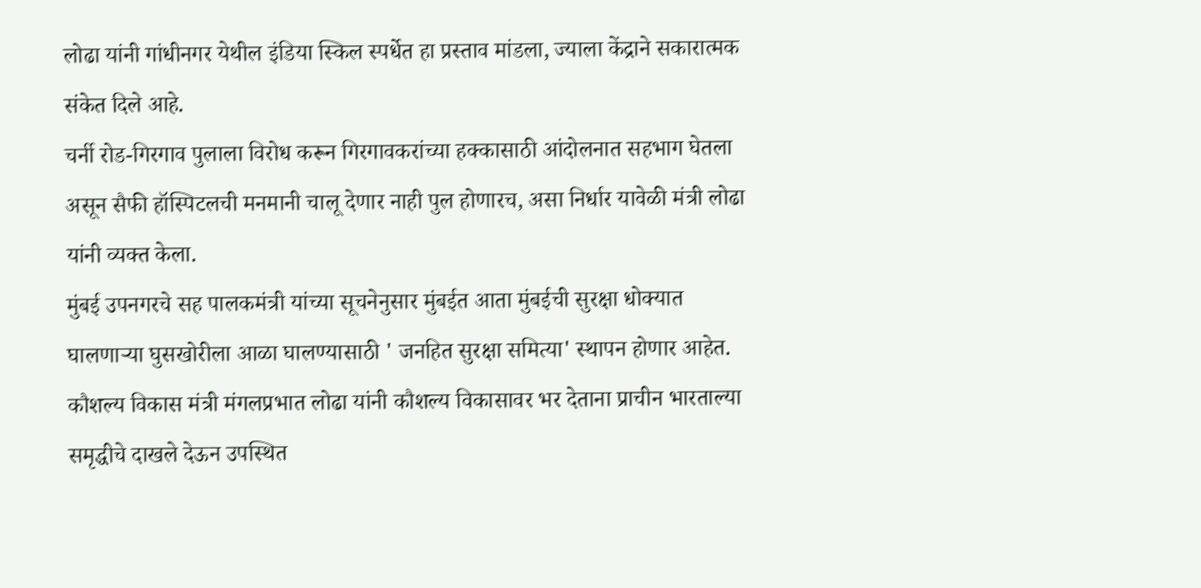लोढा यांनी गांधीनगर येथील इंडिया स्किल स्पर्धेत हा प्रस्ताव मांडला, ज्याला केंद्राने सकारात्मक संकेत दिले आहे.
चर्नी रोड-गिरगाव पुलाला विरोध करून गिरगावकरांच्या हक्कासाठी आंदोलनात सहभाग घेतला असून सैफी हॉस्पिटलची मनमानी चालू देणार नाही पुल होणारच, असा निर्धार यावेळी मंत्री लोढा यांनी व्यक्त केला.
मुंबई उपनगरचे सह पालकमंत्री यांच्या सूचनेनुसार मुंबईत आता मुंबईची सुरक्षा धोक्यात घालणाऱ्या घुसखोरीला आळा घालण्यासाठी ' जनहित सुरक्षा समित्या' स्थापन होणार आहेत.
कौशल्य विकास मंत्री मंगलप्रभात लोढा यांनी कौशल्य विकासावर भर देताना प्राचीन भारताल्या समृद्धीचे दाखले देऊन उपस्थित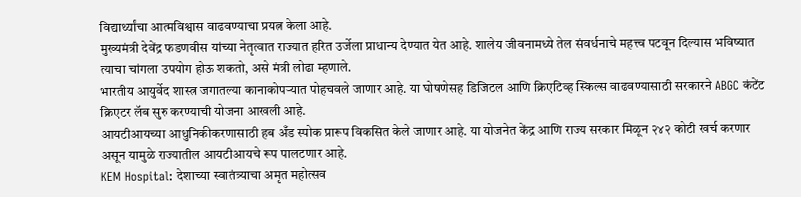विद्यार्थ्यांचा आत्मविश्वास वाढवण्याचा प्रयत्न केला आहे.
मुख्यमंत्री देवेंद्र फडणवीस यांच्या नेतृत्वात राज्यात हरित उर्जेला प्राधान्य देण्यात येत आहे. शालेय जीवनामध्ये तेल संवर्धनाचे महत्त्व पटवून दिल्यास भविष्यात त्याचा चांगला उपयोग होऊ शकतो, असे मंत्री लोढा म्हणाले.
भारतीय आयुर्वेद शास्त्र जगातल्या कानाकोपऱ्यात पोहचवले जाणार आहे. या घोषणेसह डिजिटल आणि क्रिएटिव्ह स्किल्स वाढवण्यासाठी सरकारने ABGC कंटेंट क्रिएटर लॅब सुरु करण्याची योजना आखली आहे.
आयटीआयच्या आधुनिकीकरणासाठी हब अँड स्पोक प्रारूप विकसित केले जाणार आहे. या योजनेत केंद्र आणि राज्य सरकार मिळून २४२ कोटी खर्च करणार असून यामुळे राज्यातील आयटीआयचे रूप पालटणार आहे.
KEM Hospital: देशाच्या स्वातंत्र्याचा अमृत महोत्सव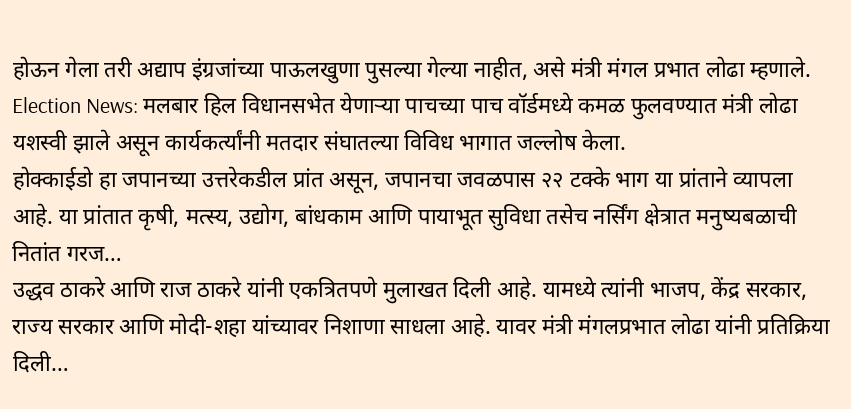होऊन गेला तरी अद्याप इंग्रजांच्या पाऊलखुणा पुसल्या गेल्या नाहीत, असे मंत्री मंगल प्रभात लोढा म्हणाले.
Election News: मलबार हिल विधानसभेत येणाऱ्या पाचच्या पाच वॉर्डमध्ये कमळ फुलवण्यात मंत्री लोढा यशस्वी झाले असून कार्यकर्त्यांनी मतदार संघातल्या विविध भागात जल्लोष केला.
होक्काईडो हा जपानच्या उत्तरेकडील प्रांत असून, जपानचा जवळपास २२ टक्के भाग या प्रांताने व्यापला आहे. या प्रांतात कृषी, मत्स्य, उद्योग, बांधकाम आणि पायाभूत सुविधा तसेच नर्सिंग क्षेत्रात मनुष्यबळाची नितांत गरज…
उद्धव ठाकरे आणि राज ठाकरे यांनी एकत्रितपणे मुलाखत दिली आहे. यामध्ये त्यांनी भाजप, केंद्र सरकार, राज्य सरकार आणि मोदी-शहा यांच्यावर निशाणा साधला आहे. यावर मंत्री मंगलप्रभात लोढा यांनी प्रतिक्रिया दिली…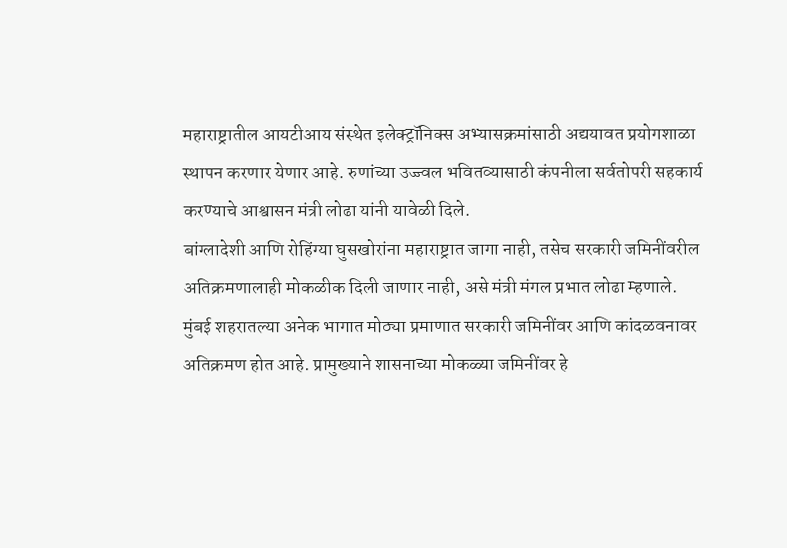महाराष्ट्रातील आयटीआय संस्थेत इलेक्ट्रॉनिक्स अभ्यासक्रमांसाठी अद्ययावत प्रयोगशाळा स्थापन करणार येणार आहे. रुणांच्या उज्ज्वल भवितव्यासाठी कंपनीला सर्वतोपरी सहकार्य करण्याचे आश्वासन मंत्री लोढा यांनी यावेळी दिले.
बांग्लादेशी आणि रोहिंग्या घुसखोरांना महाराष्ट्रात जागा नाही, तसेच सरकारी जमिनींवरील अतिक्रमणालाही मोकळीक दिली जाणार नाही, असे मंत्री मंगल प्रभात लोढा म्हणाले.
मुंबई शहरातल्या अनेक भागात मोठ्या प्रमाणात सरकारी जमिनींवर आणि कांदळवनावर अतिक्रमण होत आहे. प्रामुख्याने शासनाच्या मोकळ्या जमिनींवर हे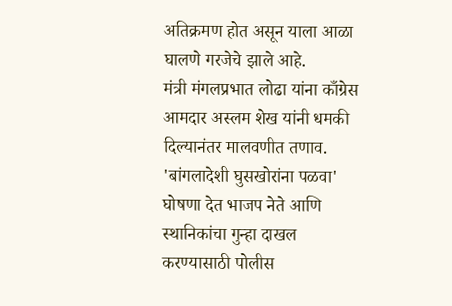अतिक्रमण होत असून याला आळा घालणे गरजेचे झाले आहे.
मंत्री मंगलप्रभात लोढा यांना काँग्रेस आमदार अस्लम शेख यांनी धमकी दिल्यानंतर मालवणीत तणाव. 'बांगलादेशी घुसखोरांना पळवा' घोषणा देत भाजप नेते आणि स्थानिकांचा गुन्हा दाखल करण्यासाठी पोलीस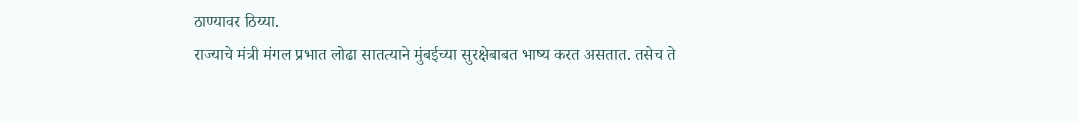ठाण्यावर ठिय्या.
राज्याचे मंत्री मंगल प्रभात लोढा सातत्याने मुंबईच्या सुरक्षेबाबत भाष्य करत असतात. तसेच ते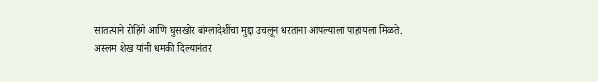सातत्याने रोहिंगे आणि घुसखोर बांग्लादेशींचा मुद्दा उचलून धरताना आपल्याला पाहायला मिळते.
अस्लम शेख यांनी धमकी दिल्यानंतर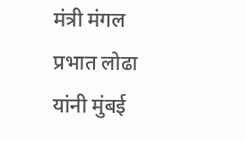मंत्री मंगल प्रभात लोढा यांनी मुंबई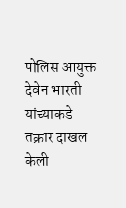पोलिस आयुक्त देवेन भारती यांच्याकडे तक्रार दाखल केली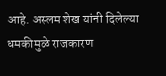आहे. अस्लम शेख यांनी दिलेल्या धमकीमुळे राजकारण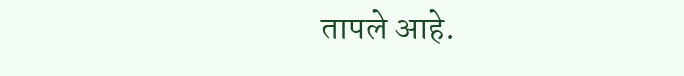तापले आहे.